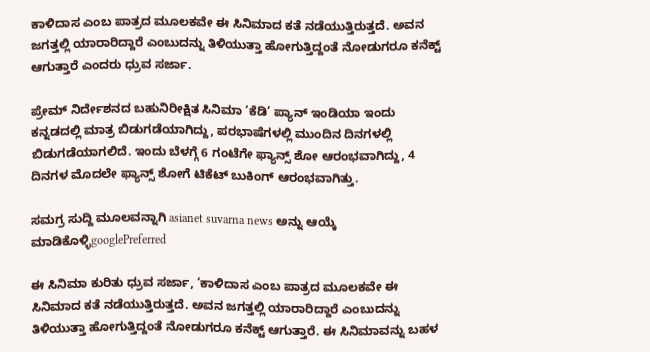ಕಾಳಿದಾಸ ಎಂಬ ಪಾತ್ರದ ಮೂಲಕವೇ ಈ ಸಿನಿಮಾದ ಕತೆ ನಡೆಯುತ್ತಿರುತ್ತದೆ. ಅವನ ಜಗತ್ತಲ್ಲಿ ಯಾರಾರಿದ್ದಾರೆ ಎಂಬುದನ್ನು ತಿಳಿಯುತ್ತಾ ಹೋಗುತ್ತಿದ್ದಂತೆ ನೋಡುಗರೂ ಕನೆಕ್ಟ್‌ ಆಗುತ್ತಾರೆ ಎಂದರು ಧ್ರುವ ಸರ್ಜಾ.

ಪ್ರೇಮ್ ನಿರ್ದೇಶನದ ಬಹುನಿರೀಕ್ಷಿತ ಸಿನಿಮಾ ‘ಕೆಡಿ’ ಪ್ಯಾನ್‌ ಇಂಡಿಯಾ ಇಂದು ಕನ್ನಡದಲ್ಲಿ ಮಾತ್ರ ಬಿಡುಗಡೆಯಾಗಿದ್ದು, ಪರಭಾಷೆಗಳಲ್ಲಿ ಮುಂದಿನ ದಿನಗಳಲ್ಲಿ ಬಿಡುಗಡೆಯಾಗಲಿದೆ. ಇಂದು ಬೆಳಗ್ಗೆ 6 ಗಂಟೆಗೇ ಫ್ಯಾನ್ಸ್‌ ಶೋ ಆರಂಭವಾಗಿದ್ದು, 4 ದಿನಗಳ ಮೊದಲೇ ಫ್ಯಾನ್ಸ್‌ ಶೋಗೆ ಟಿಕೆಟ್‌ ಬುಕಿಂಗ್‌ ಆರಂಭವಾಗಿತ್ತು.

ಸಮಗ್ರ ಸುದ್ದಿ ಮೂಲವನ್ನಾಗಿ asianet suvarna news ಅನ್ನು ಆಯ್ಕೆ ಮಾಡಿಕೊಳ್ಳಿgooglePreferred

ಈ ಸಿನಿಮಾ ಕುರಿತು ಧ್ರುವ ಸರ್ಜಾ, ‘ಕಾಳಿದಾಸ ಎಂಬ ಪಾತ್ರದ ಮೂಲಕವೇ ಈ ಸಿನಿಮಾದ ಕತೆ ನಡೆಯುತ್ತಿರುತ್ತದೆ. ಅವನ ಜಗತ್ತಲ್ಲಿ ಯಾರಾರಿದ್ದಾರೆ ಎಂಬುದನ್ನು ತಿಳಿಯುತ್ತಾ ಹೋಗುತ್ತಿದ್ದಂತೆ ನೋಡುಗರೂ ಕನೆಕ್ಟ್‌ ಆಗುತ್ತಾರೆ. ಈ ಸಿನಿಮಾವನ್ನು ಬಹಳ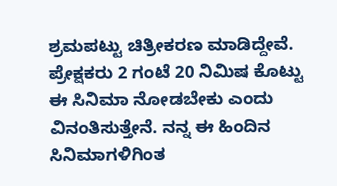ಶ್ರಮಪಟ್ಟು ಚಿತ್ರೀಕರಣ ಮಾಡಿದ್ದೇವೆ. ಪ್ರೇಕ್ಷಕರು 2 ಗಂಟೆ 20 ನಿಮಿಷ ಕೊಟ್ಟು ಈ ಸಿನಿಮಾ ನೋಡಬೇಕು ಎಂದು ವಿನಂತಿಸುತ್ತೇನೆ. ನನ್ನ ಈ ಹಿಂದಿನ ಸಿನಿಮಾಗಳಿಗಿಂತ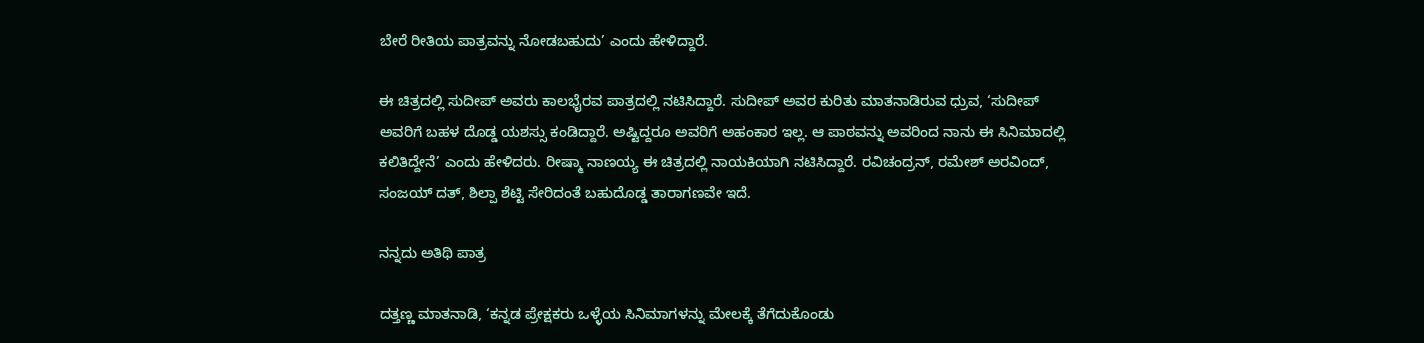ಬೇರೆ ರೀತಿಯ ಪಾತ್ರವನ್ನು ನೋಡಬಹುದು’ ಎಂದು ಹೇಳಿದ್ದಾರೆ.

ಈ ಚಿತ್ರದಲ್ಲಿ ಸುದೀಪ್‌ ಅವರು ಕಾಲಭೈರವ ಪಾತ್ರದಲ್ಲಿ ನಟಿಸಿದ್ದಾರೆ. ಸುದೀಪ್ ಅ‍ವರ ಕುರಿತು ಮಾತನಾಡಿರುವ ಧ್ರುವ, ‘ಸುದೀಪ್‌ ಅವರಿಗೆ ಬಹಳ ದೊಡ್ಡ ಯಶಸ್ಸು ಕಂಡಿದ್ದಾರೆ. ಅಷ್ಟಿದ್ದರೂ ಅವರಿಗೆ ಅಹಂಕಾರ ಇಲ್ಲ. ಆ ಪಾಠವನ್ನು ಅವರಿಂದ ನಾನು ಈ ಸಿನಿಮಾದಲ್ಲಿ ಕಲಿತಿದ್ದೇನೆ’ ಎಂದು ಹೇಳಿದರು. ರೀಷ್ಮಾ ನಾಣಯ್ಯ ಈ ಚಿತ್ರದಲ್ಲಿ ನಾಯಕಿಯಾಗಿ ನಟಿಸಿದ್ದಾರೆ. ರವಿಚಂದ್ರನ್‌, ರಮೇಶ್‌ ಅರವಿಂದ್‌, ಸಂಜಯ್‌ ದತ್, ಶಿಲ್ಪಾ ಶೆಟ್ಟಿ ಸೇರಿದಂತೆ ಬಹುದೊಡ್ಡ ತಾರಾಗಣವೇ ಇದೆ.

ನನ್ನದು ಅತಿಥಿ ಪಾತ್ರ

ದತ್ತಣ್ಣ ಮಾತನಾಡಿ, ‘ಕನ್ನಡ ಪ್ರೇಕ್ಷಕರು ಒಳ್ಳೆಯ ಸಿನಿಮಾಗಳನ್ನು ಮೇಲಕ್ಕೆ ತೆಗೆದುಕೊಂಡು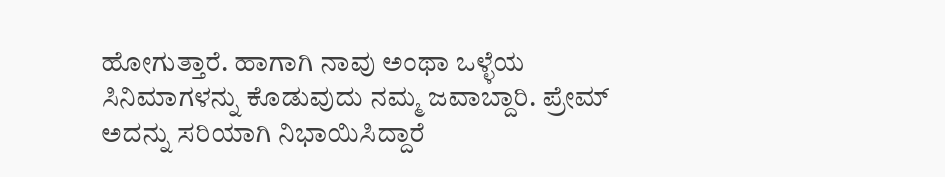ಹೋಗುತ್ತಾರೆ. ಹಾಗಾಗಿ ನಾವು ಅಂಥಾ ಒಳ್ಳೆಯ ಸಿನಿಮಾಗಳನ್ನು ಕೊಡುವುದು ನಮ್ಮ ಜವಾಬ್ದಾರಿ. ಪ್ರೇಮ್‌ ಅದನ್ನು ಸರಿಯಾಗಿ ನಿಭಾಯಿಸಿದ್ದಾರೆ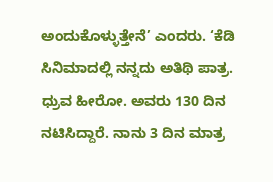ಅಂದುಕೊಳ್ಳುತ್ತೇನೆ’ ಎಂದರು. ‘ಕೆಡಿ ಸಿನಿಮಾದಲ್ಲಿ ನನ್ನದು ಅತಿಥಿ ಪಾತ್ರ. ಧ್ರುವ ಹೀರೋ. ಅವರು 130 ದಿನ ನಟಿಸಿದ್ದಾರೆ. ನಾನು 3 ದಿನ ಮಾತ್ರ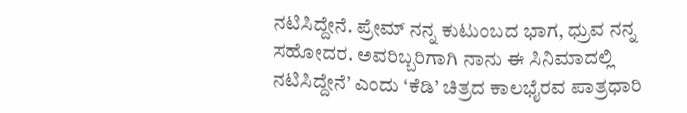ನಟಿಸಿದ್ದೇನೆ. ಪ್ರೇಮ್ ನನ್ನ ಕುಟುಂಬದ ಭಾಗ, ಧ್ರುವ ನನ್ನ ಸಹೋದರ. ಅವರಿಬ್ಬರಿಗಾಗಿ ನಾನು ಈ ಸಿನಿಮಾದಲ್ಲಿ ನಟಿಸಿದ್ದೇನೆ’ ಎಂದು ‘ಕೆಡಿ’ ಚಿತ್ರದ ಕಾಲಭೈರವ ಪಾತ್ರಧಾರಿ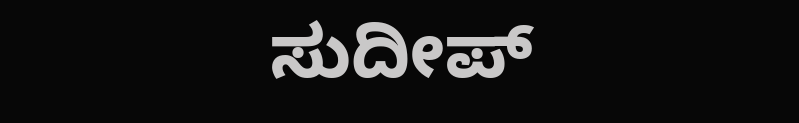ಸುದೀಪ್‌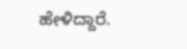ಹೇಳಿದ್ದಾರೆ.